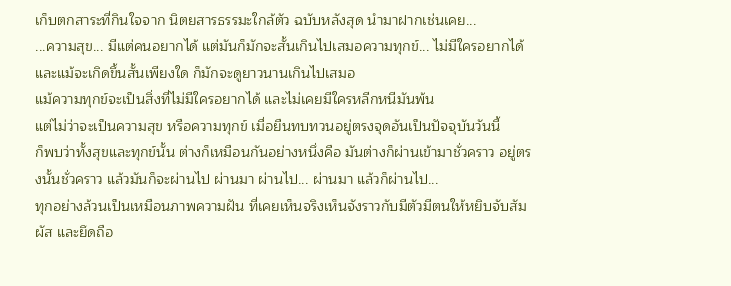เก็บตกสาระที่กินใจจาก นิตยสารธรรมะใกล้ตัว ฉบับหลังสุด นำมาฝากเช่นเคย...
...ความสุข... มีแต่คนอยากได้ แต่มันก็มักจะสั้นเกินไปเสมอความทุกข์... ไม่มีใครอยากได้ และแม้จะเกิดขึ้นสั้นเพียงใด ก็มักจะดูยาวนานเกินไปเสมอ
แม้ความทุกข์จะเป็นสิ่งที่ไม่มีใครอยากได้ และไม่เคยมีใครหลีกหนีมันพ้น
แต่ไม่ว่าจะเป็นความสุข หรือความทุกข์ เมื่อยืนทบทวนอยู่ตรงจุดอันเป็นปัจจุบันวันนี้
ก็พบว่าทั้งสุขและทุกข์นั้น ต่างก็เหมือนกันอย่างหนึ่งคือ มันต่างก็ผ่านเข้ามาชั่วคราว อยู่ตรงนั้นชั่วคราว แล้วมันก็จะผ่านไป ผ่านมา ผ่านไป... ผ่านมา แล้วก็ผ่านไป...
ทุกอย่างล้วนเป็นเหมือนภาพความฝัน ที่เคยเห็นจริงเห็นจังราวกับมีตัวมีตนให้หยิบจับสัมผัส และยึดถือ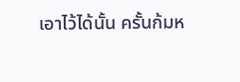เอาไว้ได้นั้น ครั้นก้มห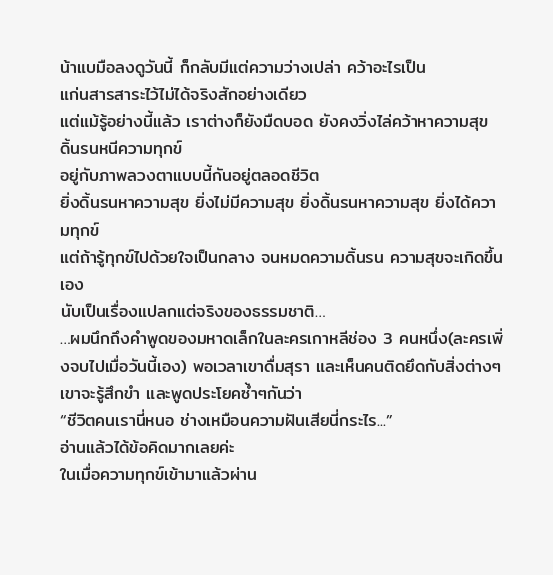น้าแบมือลงดูวันนี้ ก็กลับมีแต่ความว่างเปล่า คว้าอะไรเป็น
แก่นสารสาระไว้ไม่ได้จริงสักอย่างเดียว
แต่แม้รู้อย่างนี้แล้ว เราต่างก็ยังมืดบอด ยังคงวิ่งไล่คว้าหาความสุข ดิ้นรนหนีความทุกข์
อยู่กับภาพลวงตาแบบนี้กันอยู่ตลอดชีวิต
ยิ่งดิ้นรนหาความสุข ยิ่งไม่มีความสุข ยิ่งดิ้นรนหาความสุข ยิ่งได้ความทุกข์
แต่ถ้ารู้ทุกข์ไปด้วยใจเป็นกลาง จนหมดความดิ้นรน ความสุขจะเกิดขึ้นเอง
นับเป็นเรื่องแปลกแต่จริงของธรรมชาติ…
…ผมนึกถึงคำพูดของมหาดเล็กในละครเกาหลีช่อง 3 คนหนึ่ง(ละครเพิ่งจบไปเมื่อวันนี้เอง) พอเวลาเขาดื่มสุรา และเห็นคนติดยึดกับสิ่งต่างๆ เขาจะรู้สึกขำ และพูดประโยคซ้ำๆกันว่า
“ชีวิตคนเรานี่หนอ ช่างเหมือนความฝันเสียนี่กระไร...”
อ่านแล้วได้ข้อคิดมากเลยค่ะ
ในเมื่อความทุกข์เข้ามาแล้วผ่าน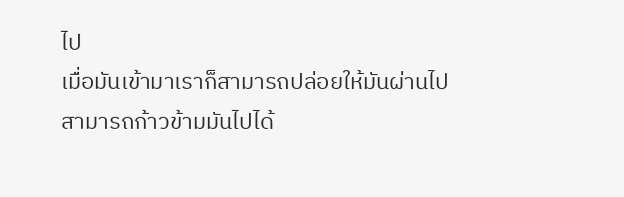ไป
เมื่อมันเข้ามาเราก็สามารถปล่อยให้มันผ่านไป
สามารถก้าวข้ามมันไปได้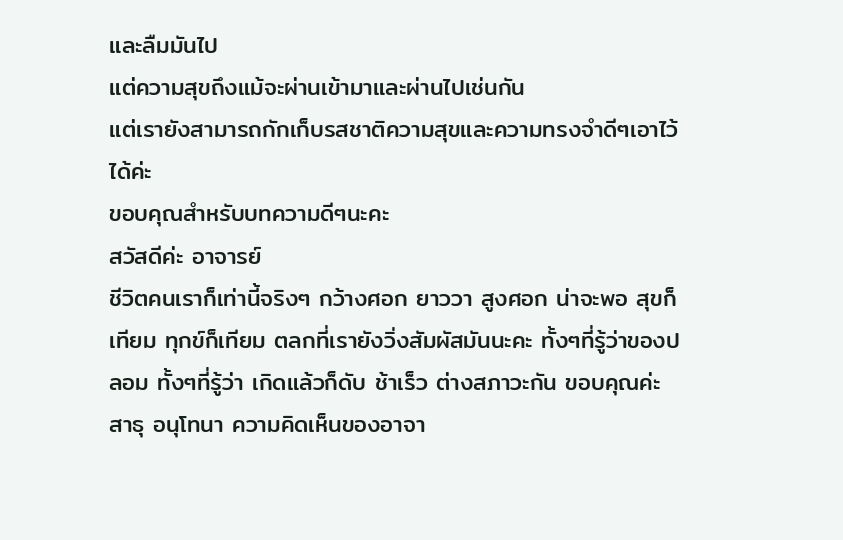และลืมมันไป
แต่ความสุขถึงแม้จะผ่านเข้ามาและผ่านไปเช่นกัน
แต่เรายังสามารถกักเก็บรสชาติความสุขและความทรงจำดีๆเอาไว้ได้ค่ะ
ขอบคุณสำหรับบทความดีๆนะคะ
สวัสดีค่ะ อาจารย์
ชีวิตคนเราก็เท่านี้จริงๆ กว้างศอก ยาววา สูงศอก น่าจะพอ สุขก็เทียม ทุกข์ก็เทียม ตลกที่เรายังวิ่งสัมผัสมันนะคะ ทั้งๆที่รู้ว่าของปลอม ทั้งๆที่รู้ว่า เกิดแล้วก็ดับ ช้าเร็ว ต่างสภาวะกัน ขอบคุณค่ะ สาธุ อนุโทนา ความคิดเห็นของอาจา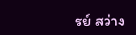รย์ สว่าง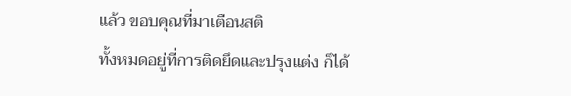แล้ว ขอบคุณที่มาเตือนสติ
ทั้งหมดอยู่ที่การติดยึดและปรุงแต่ง ก็ได้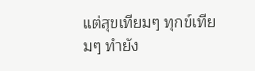แต่สุขเทียมๆ ทุกข์เทียมๆ ทำยัง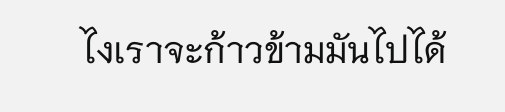ไงเราจะก้าวข้ามมันไปได้